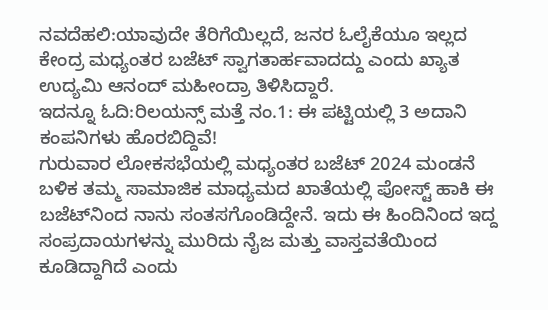ನವದೆಹಲಿ:ಯಾವುದೇ ತೆರಿಗೆಯಿಲ್ಲದೆ, ಜನರ ಓಲೈಕೆಯೂ ಇಲ್ಲದ ಕೇಂದ್ರ ಮಧ್ಯಂತರ ಬಜೆಟ್ ಸ್ವಾಗತಾರ್ಹವಾದದ್ದು ಎಂದು ಖ್ಯಾತ ಉದ್ಯಮಿ ಆನಂದ್ ಮಹೀಂದ್ರಾ ತಿಳಿಸಿದ್ದಾರೆ.
ಇದನ್ನೂ ಓದಿ:ರಿಲಯನ್ಸ್ ಮತ್ತೆ ನಂ.1: ಈ ಪಟ್ಟಿಯಲ್ಲಿ 3 ಅದಾನಿ ಕಂಪನಿಗಳು ಹೊರಬಿದ್ದಿವೆ!
ಗುರುವಾರ ಲೋಕಸಭೆಯಲ್ಲಿ ಮಧ್ಯಂತರ ಬಜೆಟ್ 2024 ಮಂಡನೆ ಬಳಿಕ ತಮ್ಮ ಸಾಮಾಜಿಕ ಮಾಧ್ಯಮದ ಖಾತೆಯಲ್ಲಿ ಪೋಸ್ಟ್ ಹಾಕಿ ಈ ಬಜೆಟ್‌ನಿಂದ ನಾನು ಸಂತಸಗೊಂಡಿದ್ದೇನೆ. ಇದು ಈ ಹಿಂದಿನಿಂದ ಇದ್ದ ಸಂಪ್ರದಾಯಗಳನ್ನು ಮುರಿದು ನೈಜ ಮತ್ತು ವಾಸ್ತವತೆಯಿಂದ ಕೂಡಿದ್ದಾಗಿದೆ ಎಂದು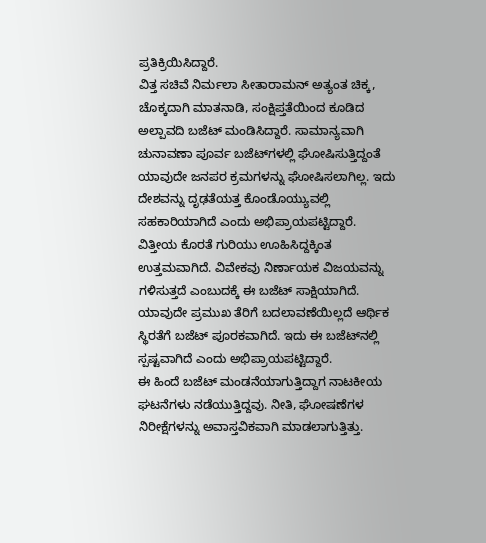ಪ್ರತಿಕ್ರಿಯಿಸಿದ್ದಾರೆ.
ವಿತ್ತ ಸಚಿವೆ ನಿರ್ಮಲಾ ಸೀತಾರಾಮನ್ ಅತ್ಯಂತ ಚಿಕ್ಕ, ಚೊಕ್ಕದಾಗಿ ಮಾತನಾಡಿ, ಸಂಕ್ಷಿಪ್ತತೆಯಿಂದ ಕೂಡಿದ ಅಲ್ಪಾವದಿ ಬಜೆಟ್ ಮಂಡಿಸಿದ್ದಾರೆ. ಸಾಮಾನ್ಯವಾಗಿ ಚುನಾವಣಾ ಪೂರ್ವ ಬಜೆಟ್‌ಗಳಲ್ಲಿ ಘೋಷಿಸುತ್ತಿದ್ದಂತೆ ಯಾವುದೇ ಜನಪರ ಕ್ರಮಗಳನ್ನು ಘೋಷಿಸಲಾಗಿಲ್ಲ. ಇದು ದೇಶವನ್ನು ದೃಢತೆಯತ್ತ ಕೊಂಡೊಯ್ಯುವಲ್ಲಿ ಸಹಕಾರಿಯಾಗಿದೆ ಎಂದು ಅಭಿಪ್ರಾಯಪಟ್ಟಿದ್ದಾರೆ.
ವಿತ್ತೀಯ ಕೊರತೆ ಗುರಿಯು ಊಹಿಸಿದ್ದಕ್ಕಿಂತ ಉತ್ತಮವಾಗಿದೆ. ವಿವೇಕವು ನಿರ್ಣಾಯಕ ವಿಜಯವನ್ನು ಗಳಿಸುತ್ತದೆ ಎಂಬುದಕ್ಕೆ ಈ ಬಜೆಟ್ ಸಾಕ್ಷಿಯಾಗಿದೆ. ಯಾವುದೇ ಪ್ರಮುಖ ತೆರಿಗೆ ಬದಲಾವಣೆಯಿಲ್ಲದೆ ಆರ್ಥಿಕ ಸ್ಥಿರತೆಗೆ ಬಜೆಟ್ ಪೂರಕವಾಗಿದೆ. ಇದು ಈ ಬಜೆಟ್‌ನಲ್ಲಿ ಸ್ಪಷ್ಟವಾಗಿದೆ ಎಂದು ಅಭಿಪ್ರಾಯಪಟ್ಟಿದ್ದಾರೆ.
ಈ ಹಿಂದೆ ಬಜೆಟ್‌ ಮಂಡನೆಯಾಗುತ್ತಿದ್ದಾಗ ನಾಟಕೀಯ ಘಟನೆಗಳು ನಡೆಯುತ್ತಿದ್ದವು. ನೀತಿ, ಘೋಷಣೆಗಳ ನಿರೀಕ್ಷೆಗಳನ್ನು ಅವಾಸ್ತವಿಕವಾಗಿ ಮಾಡಲಾಗುತ್ತಿತ್ತು.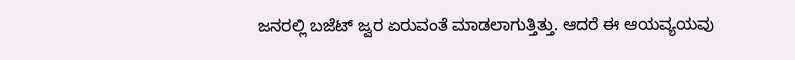ಜನರಲ್ಲಿ ಬಜೆಟ್ ಜ್ವರ ಏರುವಂತೆ ಮಾಡಲಾಗುತ್ತಿತ್ತು. ಆದರೆ ಈ ಆಯವ್ಯಯವು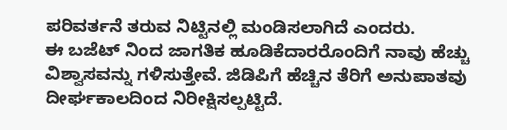ಪರಿವರ್ತನೆ ತರುವ ನಿಟ್ಟಿನಲ್ಲಿ ಮಂಡಿಸಲಾಗಿದೆ ಎಂದರು.
ಈ ಬಜೆಟ್ ನಿಂದ ಜಾಗತಿಕ ಹೂಡಿಕೆದಾರರೊಂದಿಗೆ ನಾವು ಹೆಚ್ಚು ವಿಶ್ವಾಸವನ್ನು ಗಳಿಸುತ್ತೇವೆ. ಜಿಡಿಪಿಗೆ ಹೆಚ್ಚಿನ ತೆರಿಗೆ ಅನುಪಾತವು ದೀರ್ಘಕಾಲದಿಂದ ನಿರೀಕ್ಷಿಸಲ್ಪಟ್ಟಿದೆ.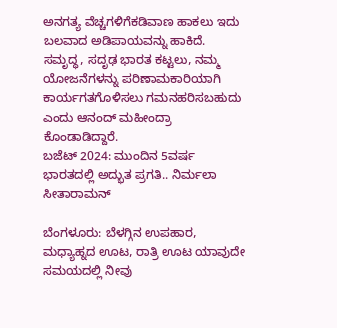ಅನಗತ್ಯ ವೆಚ್ಚಗಳಿಗೆಕಡಿವಾಣ ಹಾಕಲು ಇದು ಬಲವಾದ ಅಡಿಪಾಯವನ್ನು ಹಾಕಿದೆ. ಸಮೃದ್ಧ, ಸದೃಢ ಭಾರತ ಕಟ್ಟಲು, ನಮ್ಮ ಯೋಜನೆಗಳನ್ನು ಪರಿಣಾಮಕಾರಿಯಾಗಿ ಕಾರ್ಯಗತಗೊಳಿಸಲು ಗಮನಹರಿಸಬಹುದು ಎಂದು ಆನಂದ್ ಮಹೀಂದ್ರಾ ಕೊಂಡಾಡಿದ್ದಾರೆ.
ಬಜೆಟ್ 2024: ಮುಂದಿನ 5ವರ್ಷ ಭಾರತದಲ್ಲಿ ಅದ್ಭುತ ಪ್ರಗತಿ.. ನಿರ್ಮಲಾ ಸೀತಾರಾಮನ್

ಬೆಂಗಳೂರು: ಬೆಳಗ್ಗಿನ ಉಪಹಾರ, ಮಧ್ಯಾಹ್ನದ ಊಟ, ರಾತ್ರಿ ಊಟ ಯಾವುದೇ ಸಮಯದಲ್ಲಿ ನೀವು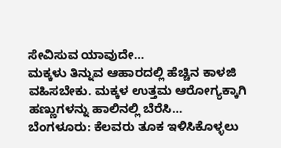ಸೇವಿಸುವ ಯಾವುದೇ…
ಮಕ್ಕಳು ತಿನ್ನುವ ಆಹಾರದಲ್ಲಿ ಹೆಚ್ಚಿನ ಕಾಳಜಿ ವಹಿಸಬೇಕು. ಮಕ್ಕಳ ಉತ್ತಮ ಆರೋಗ್ಯಕ್ಕಾಗಿ ಹಣ್ಣುಗಳನ್ನು ಹಾಲಿನಲ್ಲಿ ಬೆರೆಸಿ…
ಬೆಂಗಳೂರು: ಕೆಲವರು ತೂಕ ಇಳಿಸಿಕೊಳ್ಳಲು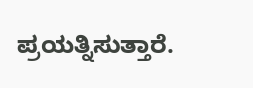ಪ್ರಯತ್ನಿಸುತ್ತಾರೆ.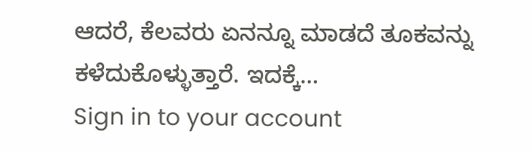ಆದರೆ, ಕೆಲವರು ಏನನ್ನೂ ಮಾಡದೆ ತೂಕವನ್ನು ಕಳೆದುಕೊಳ್ಳುತ್ತಾರೆ. ಇದಕ್ಕೆ…
Sign in to your account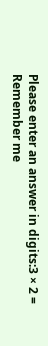Please enter an answer in digits:3 × 2 =
Remember me